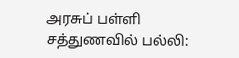அரசுப் பள்ளி சத்துணவில் பல்லி: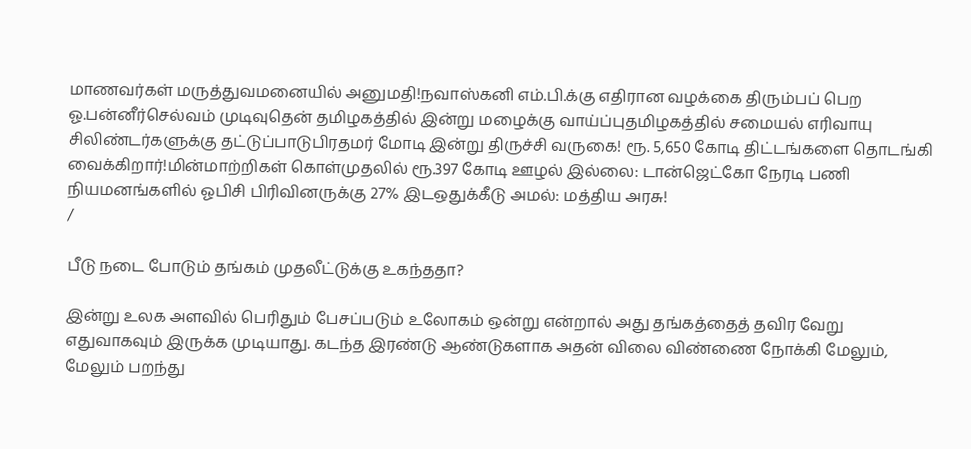மாணவர்கள் மருத்துவமனையில் அனுமதி!நவாஸ்கனி எம்.பி.க்கு எதிரான வழக்கை திரும்பப் பெற ஓ.பன்னீர்செல்வம் முடிவுதென் தமிழகத்தில் இன்று மழைக்கு வாய்ப்புதமிழகத்தில் சமையல் எரிவாயு சிலிண்டர்களுக்கு தட்டுப்பாடுபிரதமர் மோடி இன்று திருச்சி வருகை! ரூ. 5,650 கோடி திட்டங்களை தொடங்கி வைக்கிறார்!மின்மாற்றிகள் கொள்முதலில் ரூ.397 கோடி ஊழல் இல்லை: டான்ஜெட்கோ நேரடி பணி நியமனங்களில் ஓபிசி பிரிவினருக்கு 27% இடஒதுக்கீடு அமல்: மத்திய அரசு!
/

பீடு நடை போடும் தங்கம் முதலீட்டுக்கு உகந்ததா?

இன்று உலக அளவில் பெரிதும் பேசப்படும் உலோகம் ஒன்று என்றால் அது தங்கத்தைத் தவிர வேறு எதுவாகவும் இருக்க முடியாது. கடந்த இரண்டு ஆண்டுகளாக அதன் விலை விண்ணை நோக்கி மேலும், மேலும் பறந்து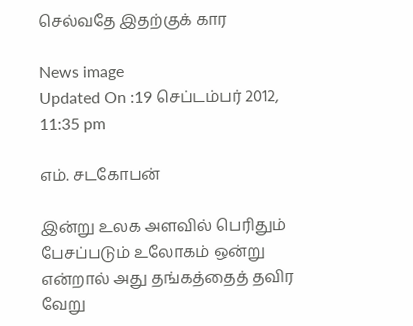செல்வதே இதற்குக் கார

News image
Updated On :19 செப்டம்பர் 2012, 11:35 pm

எம். சடகோபன்

இன்று உலக அளவில் பெரிதும் பேசப்படும் உலோகம் ஒன்று என்றால் அது தங்கத்தைத் தவிர வேறு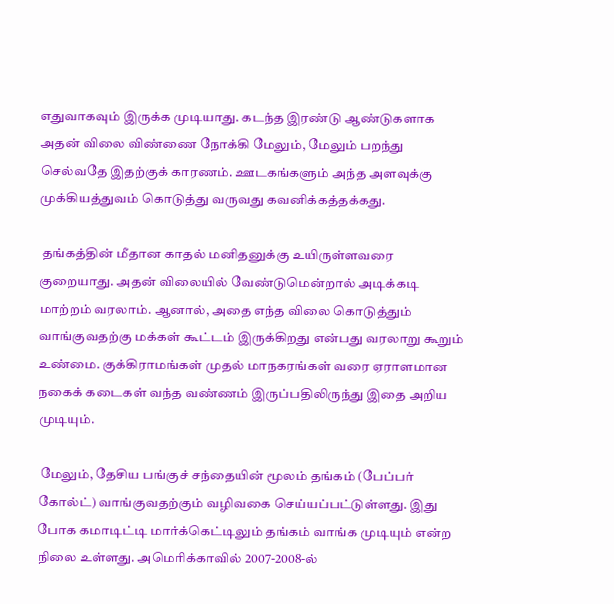எதுவாகவும் இருக்க முடியாது. கடந்த இரண்டு ஆண்டுகளாக அதன் விலை விண்ணை நோக்கி மேலும், மேலும் பறந்து செல்வதே இதற்குக் காரணம். ஊடகங்களும் அந்த அளவுக்கு முக்கியத்துவம் கொடுத்து வருவது கவனிக்கத்தக்கது.

 தங்கத்தின் மீதான காதல் மனிதனுக்கு உயிருள்ளவரை குறையாது. அதன் விலையில் வேண்டுமென்றால் அடிக்கடி மாற்றம் வரலாம். ஆனால், அதை எந்த விலை கொடுத்தும் வாங்குவதற்கு மக்கள் கூட்டம் இருக்கிறது என்பது வரலாறு கூறும் உண்மை. குக்கிராமங்கள் முதல் மாநகரங்கள் வரை ஏராளமான நகைக் கடைகள் வந்த வண்ணம் இருப்பதிலிருந்து இதை அறிய முடியும்.

 மேலும், தேசிய பங்குச் சந்தையின் மூலம் தங்கம் (பேப்பர் கோல்ட்) வாங்குவதற்கும் வழிவகை செய்யப்பட்டுள்ளது. இது போக கமாடிட்டி மார்க்கெட்டிலும் தங்கம் வாங்க முடியும் என்ற நிலை உள்ளது. அமெரிக்காவில் 2007-2008-ல்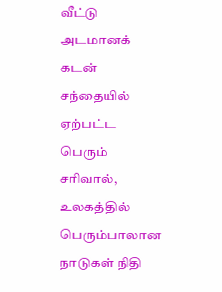வீட்டு அடமானக் கடன் சந்தையில் ஏற்பட்ட பெரும் சரிவால், உலகத்தில் பெரும்பாலான நாடுகள் நிதி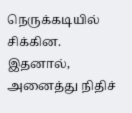நெருக்கடியில் சிக்கின. இதனால், அனைத்து நிதிச்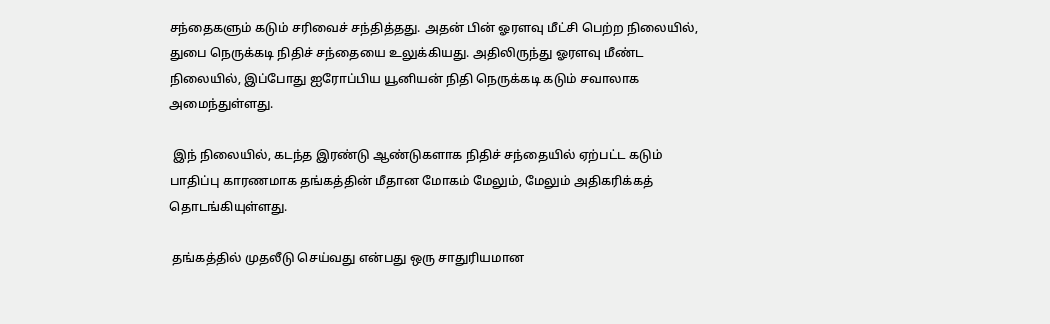சந்தைகளும் கடும் சரிவைச் சந்தித்தது. அதன் பின் ஓரளவு மீட்சி பெற்ற நிலையில், துபை நெருக்கடி நிதிச் சந்தையை உலுக்கியது. அதிலிருந்து ஓரளவு மீண்ட நிலையில், இப்போது ஐரோப்பிய யூனியன் நிதி நெருக்கடி கடும் சவாலாக அமைந்துள்ளது.

 இந் நிலையில், கடந்த இரண்டு ஆண்டுகளாக நிதிச் சந்தையில் ஏற்பட்ட கடும் பாதிப்பு காரணமாக தங்கத்தின் மீதான மோகம் மேலும், மேலும் அதிகரிக்கத் தொடங்கியுள்ளது.

 தங்கத்தில் முதலீடு செய்வது என்பது ஒரு சாதுரியமான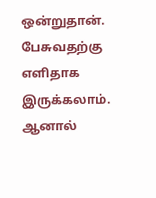ஒன்றுதான். பேசுவதற்கு எளிதாக இருக்கலாம். ஆனால்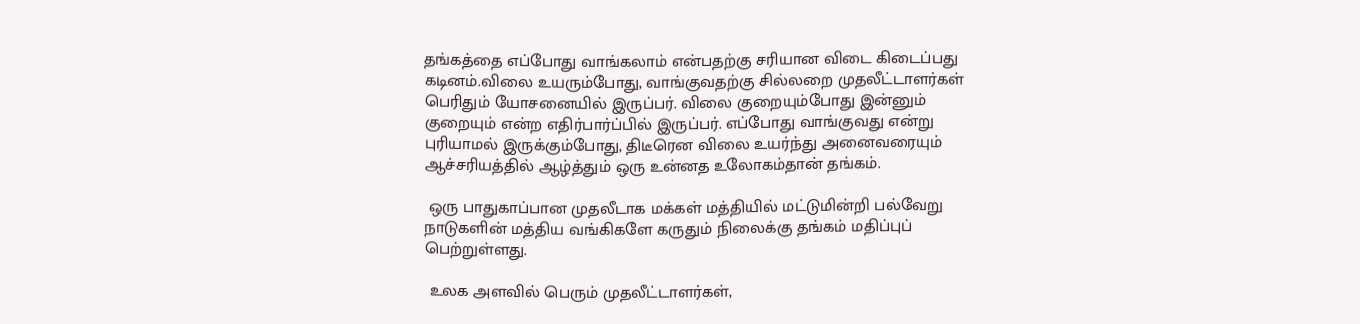தங்கத்தை எப்போது வாங்கலாம் என்பதற்கு சரியான விடை கிடைப்பது கடினம்.விலை உயரும்போது, வாங்குவதற்கு சில்லறை முதலீட்டாளர்கள் பெரிதும் யோசனையில் இருப்பர். விலை குறையும்போது இன்னும் குறையும் என்ற எதிர்பார்ப்பில் இருப்பர். எப்போது வாங்குவது என்று புரியாமல் இருக்கும்போது, திடீரென விலை உயர்ந்து அனைவரையும் ஆச்சரியத்தில் ஆழ்த்தும் ஒரு உன்னத உலோகம்தான் தங்கம்.

 ஒரு பாதுகாப்பான முதலீடாக மக்கள் மத்தியில் மட்டுமின்றி பல்வேறு நாடுகளின் மத்திய வங்கிகளே கருதும் நிலைக்கு தங்கம் மதிப்புப் பெற்றுள்ளது.

 உலக அளவில் பெரும் முதலீட்டாளர்கள்,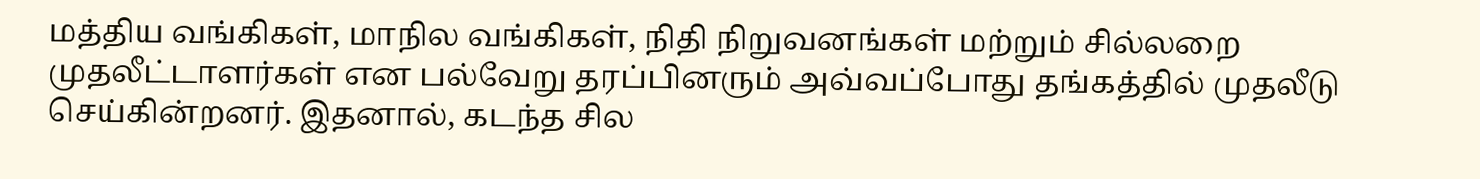மத்திய வங்கிகள், மாநில வங்கிகள், நிதி நிறுவனங்கள் மற்றும் சில்லறை முதலீட்டாளர்கள் என பல்வேறு தரப்பினரும் அவ்வப்போது தங்கத்தில் முதலீடு செய்கின்றனர். இதனால், கடந்த சில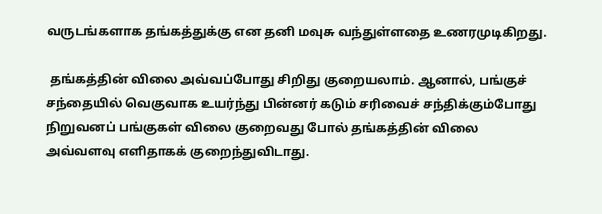வருடங்களாக தங்கத்துக்கு என தனி மவுசு வந்துள்ளதை உணரமுடிகிறது.

 தங்கத்தின் விலை அவ்வப்போது சிறிது குறையலாம். ஆனால், பங்குச் சந்தையில் வெகுவாக உயர்ந்து பின்னர் கடும் சரிவைச் சந்திக்கும்போது நிறுவனப் பங்குகள் விலை குறைவது போல் தங்கத்தின் விலை அவ்வளவு எளிதாகக் குறைந்துவிடாது.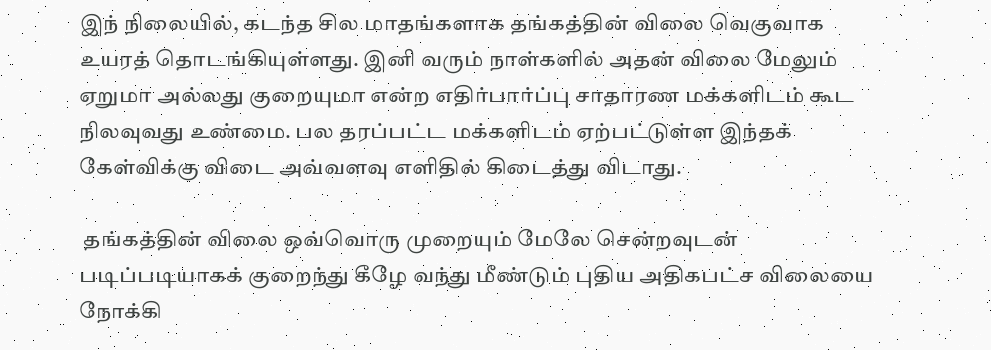இந் நிலையில், கடந்த சில மாதங்களாக தங்கத்தின் விலை வெகுவாக உயரத் தொடங்கியுள்ளது. இனி வரும் நாள்களில் அதன் விலை மேலும் ஏறுமா அல்லது குறையுமா என்ற எதிர்பார்ப்பு சாதாரண மக்களிடம் கூட நிலவுவது உண்மை. பல தரப்பட்ட மக்களிடம் ஏற்பட்டுள்ள இந்தக் கேள்விக்கு விடை அவ்வளவு எளிதில் கிடைத்து விடாது.

 தங்கத்தின் விலை ஒவ்வொரு முறையும் மேலே சென்றவுடன் படிப்படியாகக் குறைந்து கீழே வந்து மீண்டும் புதிய அதிகபட்ச விலையை நோக்கி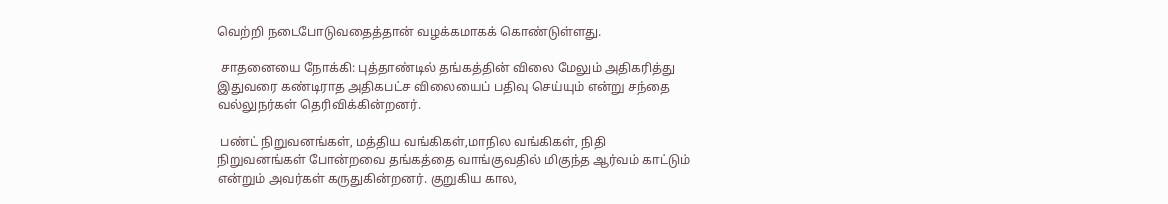வெற்றி நடைபோடுவதைத்தான் வழக்கமாகக் கொண்டுள்ளது.

 சாதனையை நோக்கி: புத்தாண்டில் தங்கத்தின் விலை மேலும் அதிகரித்து இதுவரை கண்டிராத அதிகபட்ச விலையைப் பதிவு செய்யும் என்று சந்தை வல்லுநர்கள் தெரிவிக்கின்றனர்.

 பண்ட் நிறுவனங்கள், மத்திய வங்கிகள்,மாநில வங்கிகள், நிதி நிறுவனங்கள் போன்றவை தங்கத்தை வாங்குவதில் மிகுந்த ஆர்வம் காட்டும் என்றும் அவர்கள் கருதுகின்றனர். குறுகிய கால,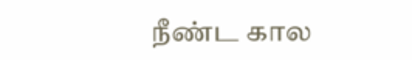நீண்ட கால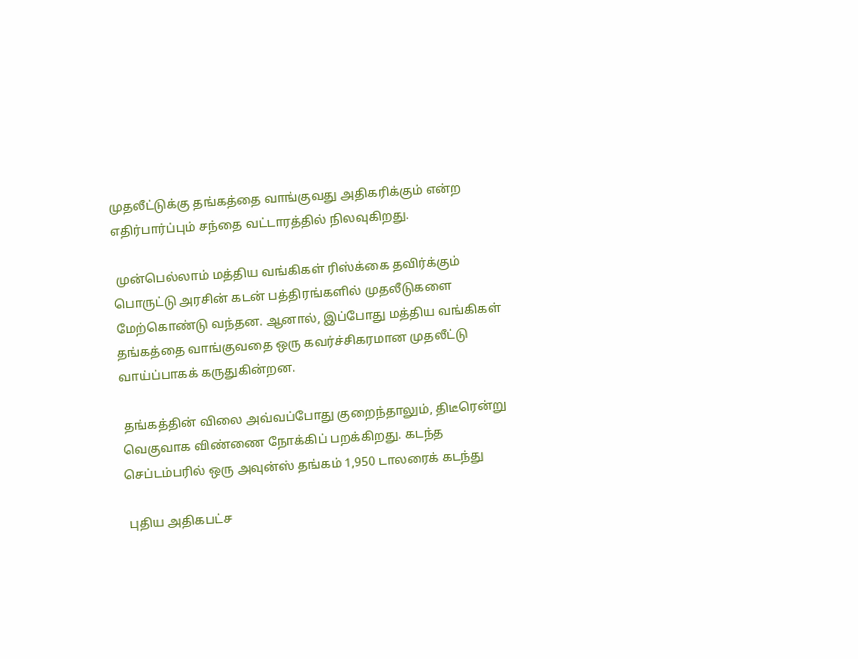முதலீட்டுக்கு தங்கத்தை வாங்குவது அதிகரிக்கும் என்ற எதிர்பார்ப்பும் சந்தை வட்டாரத்தில் நிலவுகிறது.

 முன்பெல்லாம் மத்திய வங்கிகள் ரிஸ்க்கை தவிர்க்கும் பொருட்டு அரசின் கடன் பத்திரங்களில் முதலீடுகளை மேற்கொண்டு வந்தன. ஆனால், இப்போது மத்திய வங்கிகள் தங்கத்தை வாங்குவதை ஒரு கவர்ச்சிகரமான முதலீட்டு வாய்ப்பாகக் கருதுகின்றன.

 தங்கத்தின் விலை அவ்வப்போது குறைந்தாலும், திடீரென்று வெகுவாக விண்ணை நோக்கிப் பறக்கிறது. கடந்த செப்டம்பரில் ஒரு அவுன்ஸ் தங்கம் 1,950 டாலரைக் கடந்து

 புதிய அதிகபட்ச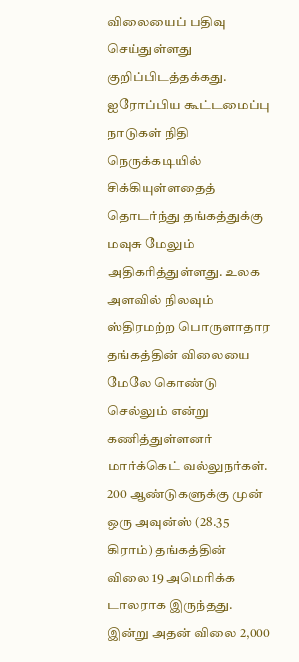விலையைப் பதிவு செய்துள்ளது குறிப்பிடத்தக்கது. ஐரோப்பிய கூட்டமைப்பு நாடுகள் நிதி நெருக்கடியில் சிக்கியுள்ளதைத் தொடர்ந்து தங்கத்துக்கு மவுசு மேலும் அதிகரித்துள்ளது. உலக அளவில் நிலவும் ஸ்திரமற்ற பொருளாதார தங்கத்தின் விலையை மேலே கொண்டு செல்லும் என்று கணித்துள்ளனர் மார்க்கெட் வல்லுநர்கள். 200 ஆண்டுகளுக்கு முன் ஒரு அவுன்ஸ் (28.35 கிராம்) தங்கத்தின் விலை 19 அமெரிக்க டாலராக இருந்தது. இன்று அதன் விலை 2,000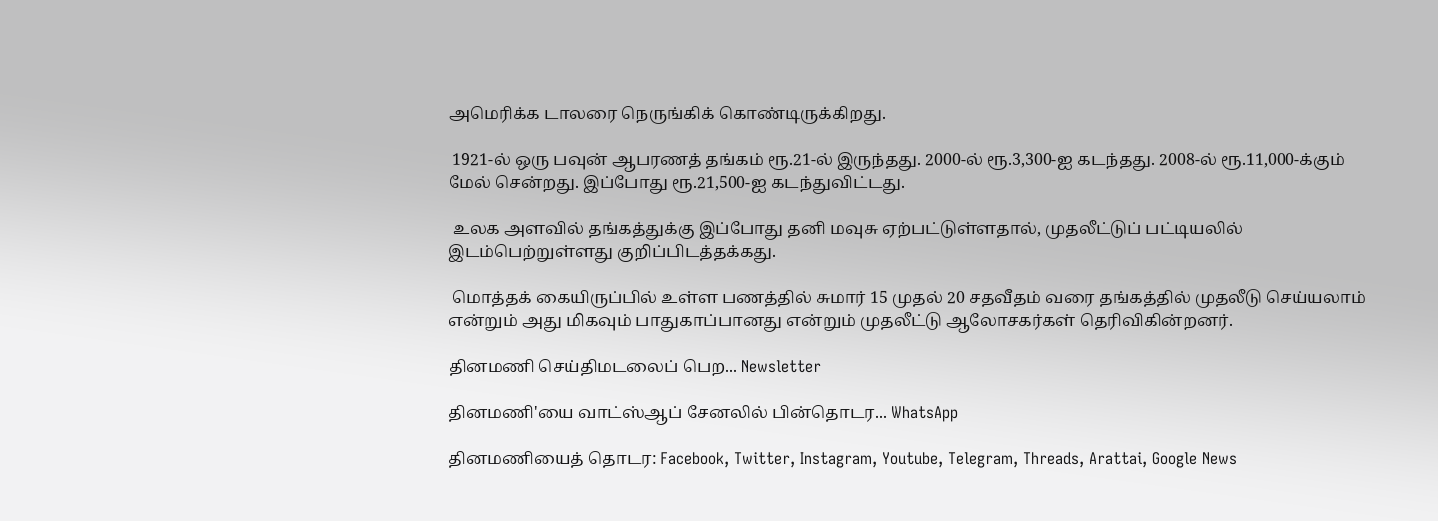அமெரிக்க டாலரை நெருங்கிக் கொண்டிருக்கிறது.

 1921-ல் ஒரு பவுன் ஆபரணத் தங்கம் ரூ.21-ல் இருந்தது. 2000-ல் ரூ.3,300-ஐ கடந்தது. 2008-ல் ரூ.11,000-க்கும் மேல் சென்றது. இப்போது ரூ.21,500-ஐ கடந்துவிட்டது.

 உலக அளவில் தங்கத்துக்கு இப்போது தனி மவுசு ஏற்பட்டுள்ளதால், முதலீட்டுப் பட்டியலில் இடம்பெற்றுள்ளது குறிப்பிடத்தக்கது.

 மொத்தக் கையிருப்பில் உள்ள பணத்தில் சுமார் 15 முதல் 20 சதவீதம் வரை தங்கத்தில் முதலீடு செய்யலாம் என்றும் அது மிகவும் பாதுகாப்பானது என்றும் முதலீட்டு ஆலோசகர்கள் தெரிவிகின்றனர்.

தினமணி செய்திமடலைப் பெற... Newsletter

தினமணி'யை வாட்ஸ்ஆப் சேனலில் பின்தொடர... WhatsApp

தினமணியைத் தொடர: Facebook, Twitter, Instagram, Youtube, Telegram, Threads, Arattai, Google News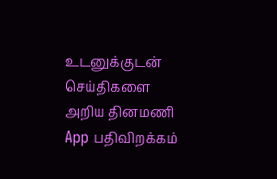உடனுக்குடன் செய்திகளை அறிய தினமணி App பதிவிறக்கம்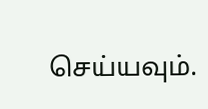செய்யவும்.